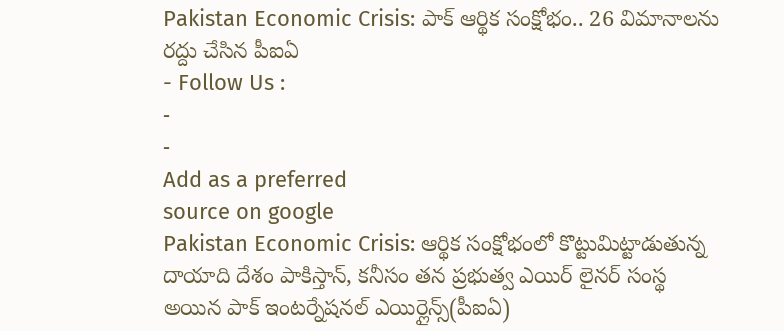Pakistan Economic Crisis: పాక్ ఆర్థిక సంక్షోభం.. 26 విమానాలను రద్దు చేసిన పీఐఏ
- Follow Us :
-
-
Add as a preferred
source on google
Pakistan Economic Crisis: ఆర్థిక సంక్షోభంలో కొట్టుమిట్టాడుతున్న దాయాది దేశం పాకిస్తాన్, కనీసం తన ప్రభుత్వ ఎయిర్ లైనర్ సంస్థ అయిన పాక్ ఇంటర్నేషనల్ ఎయిర్లైన్స్(పీఐఏ)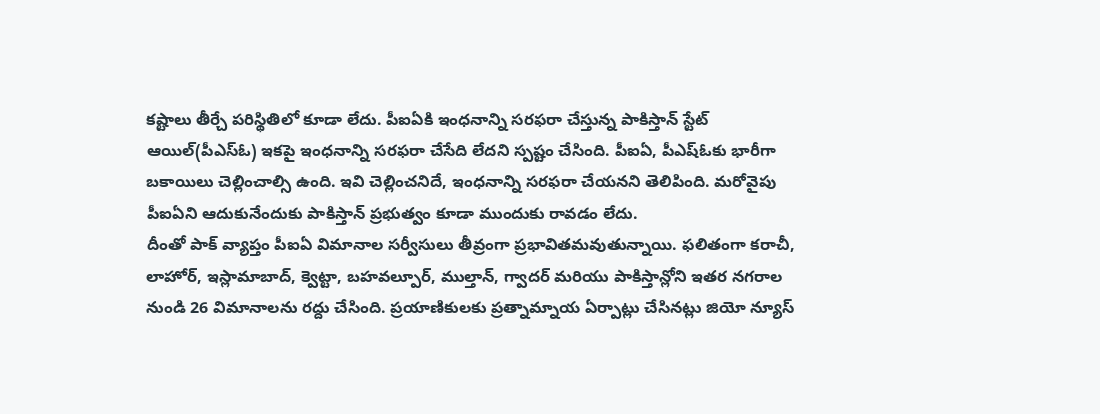కష్టాలు తీర్చే పరిస్థితిలో కూడా లేదు. పీఐఏకి ఇంధనాన్ని సరఫరా చేస్తున్న పాకిస్తాన్ స్టేట్ ఆయిల్(పీఎస్ఓ) ఇకపై ఇంధనాన్ని సరఫరా చేసేది లేదని స్పష్టం చేసింది. పీఐఏ, పీఎష్ఓకు భారీగా బకాయిలు చెల్లించాల్సి ఉంది. ఇవి చెల్లించనిదే, ఇంధనాన్ని సరఫరా చేయనని తెలిపింది. మరోవైపు పీఐఏని ఆదుకునేందుకు పాకిస్తాన్ ప్రభుత్వం కూడా ముందుకు రావడం లేదు.
దీంతో పాక్ వ్యాప్తం పీఐఏ విమానాల సర్వీసులు తీవ్రంగా ప్రభావితమవుతున్నాయి. ఫలితంగా కరాచీ, లాహోర్, ఇస్లామాబాద్, క్వెట్టా, బహవల్పూర్, ముల్తాన్, గ్వాదర్ మరియు పాకిస్తాన్లోని ఇతర నగరాల నుండి 26 విమానాలను రద్దు చేసింది. ప్రయాణికులకు ప్రత్నామ్నాయ ఏర్పాట్లు చేసినట్లు జియో న్యూస్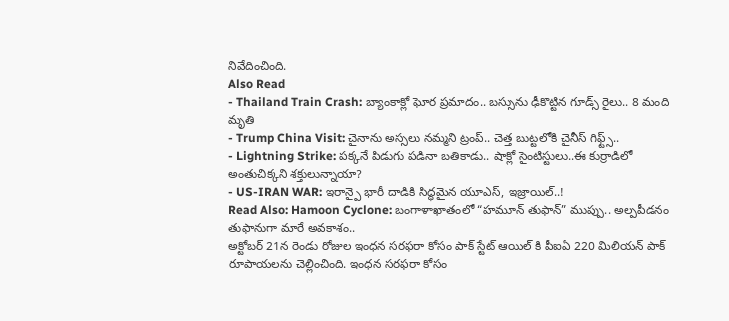నివేదించింది.
Also Read
- Thailand Train Crash: బ్యాంకాక్లో ఘోర ప్రమాదం.. బస్సును ఢీకొట్టిన గూడ్స్ రైలు.. 8 మంది మృతి
- Trump China Visit: చైనాను అస్సలు నమ్మని ట్రంప్.. చెత్త బుట్టలోకి చైనీస్ గిఫ్ట్స్..
- Lightning Strike: పక్కనే పిడుగు పడినా బతికాడు.. షాక్లో సైంటిస్టులు..ఈ కుర్రాడిలో అంతుచిక్కని శక్తులున్నాయా?
- US-IRAN WAR: ఇరాన్పై భారీ దాడికి సిద్ధమైన యూఎస్, ఇజ్రాయిల్..!
Read Also: Hamoon Cyclone: బంగాళాఖాతంలో “హమూన్ తుఫాన్” ముప్పు.. అల్పపీడనం తుఫానుగా మారే అవకాశం..
అక్టోబర్ 21న రెండు రోజుల ఇంధన సరఫరా కోసం పాక్ స్టేట్ ఆయిల్ కి పీఐఏ 220 మిలియన్ పాక్ రూపాయలను చెల్లించింది. ఇంధన సరఫరా కోసం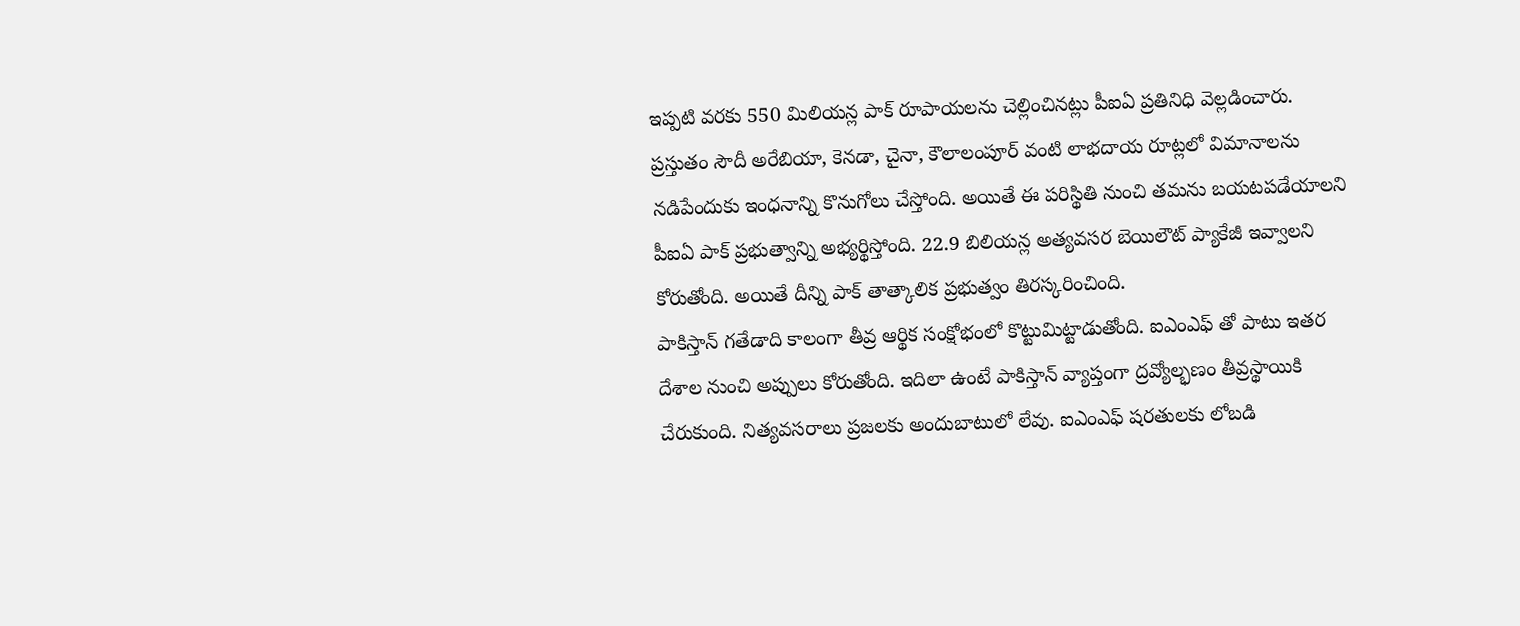ఇప్పటి వరకు 550 మిలియన్ల పాక్ రూపాయలను చెల్లించినట్లు పీఐఏ ప్రతినిధి వెల్లడించారు. ప్రస్తుతం సౌదీ అరేబియా, కెనడా, చైనా, కౌలాలంపూర్ వంటి లాభదాయ రూట్లలో విమానాలను నడిపేందుకు ఇంధనాన్ని కొనుగోలు చేస్తోంది. అయితే ఈ పరిస్థితి నుంచి తమను బయటపడేయాలని పీఐఏ పాక్ ప్రభుత్వాన్ని అభ్యర్థిస్తోంది. 22.9 బిలియన్ల అత్యవసర బెయిలౌట్ ప్యాకేజీ ఇవ్వాలని కోరుతోంది. అయితే దీన్ని పాక్ తాత్కాలిక ప్రభుత్వం తిరస్కరించింది.
పాకిస్తాన్ గతేడాది కాలంగా తీవ్ర ఆర్థిక సంక్షోభంలో కొట్టుమిట్టాడుతోంది. ఐఎంఎఫ్ తో పాటు ఇతర దేశాల నుంచి అప్పులు కోరుతోంది. ఇదిలా ఉంటే పాకిస్తాన్ వ్యాప్తంగా ద్రవ్యోల్భణం తీవ్రస్థాయికి చేరుకుంది. నిత్యవసరాలు ప్రజలకు అందుబాటులో లేవు. ఐఎంఎఫ్ షరతులకు లోబడి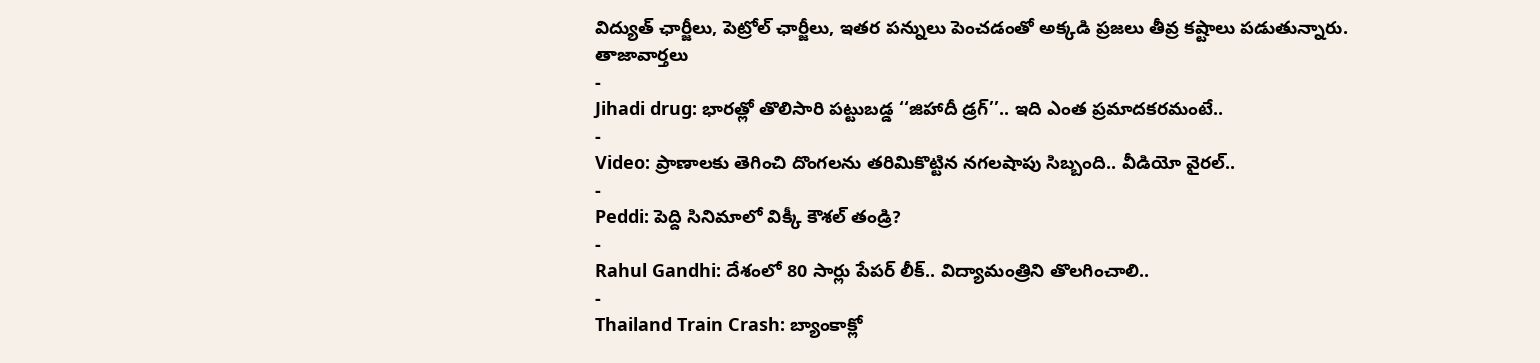విద్యుత్ ఛార్జీలు, పెట్రోల్ ఛార్జీలు, ఇతర పన్నులు పెంచడంతో అక్కడి ప్రజలు తీవ్ర కష్టాలు పడుతున్నారు.
తాజావార్తలు
-
Jihadi drug: భారత్లో తొలిసారి పట్టుబడ్డ ‘‘జిహాదీ డ్రగ్’’.. ఇది ఎంత ప్రమాదకరమంటే..
-
Video: ప్రాణాలకు తెగించి దొంగలను తరిమికొట్టిన నగలషాపు సిబ్బంది.. వీడియో వైరల్..
-
Peddi: పెద్ది సినిమాలో విక్కీ కౌశల్ తండ్రి?
-
Rahul Gandhi: దేశంలో 80 సార్లు పేపర్ లీక్.. విద్యామంత్రిని తొలగించాలి..
-
Thailand Train Crash: బ్యాంకాక్లో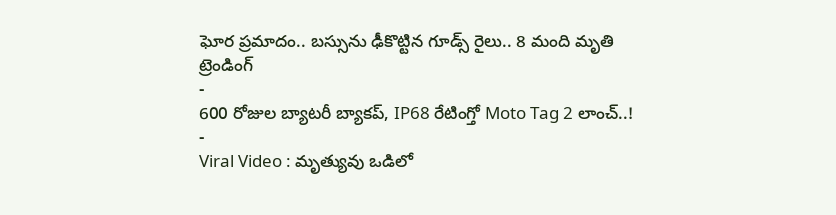ఘోర ప్రమాదం.. బస్సును ఢీకొట్టిన గూడ్స్ రైలు.. 8 మంది మృతి
ట్రెండింగ్
-
600 రోజుల బ్యాటరీ బ్యాకప్, IP68 రేటింగ్తో Moto Tag 2 లాంచ్..!
-
Viral Video : మృత్యువు ఒడిలో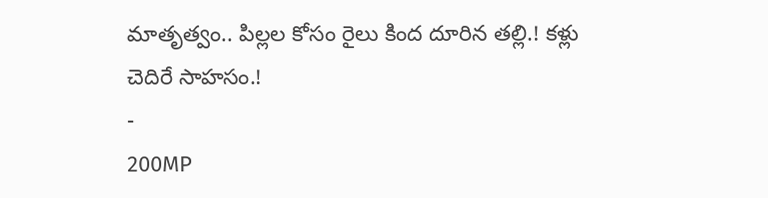మాతృత్వం.. పిల్లల కోసం రైలు కింద దూరిన తల్లి.! కళ్లు చెదిరే సాహసం.!
-
200MP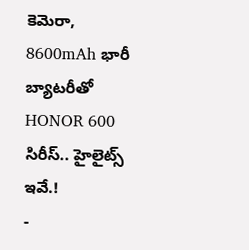కెమెరా, 8600mAh భారీ బ్యాటరీతో HONOR 600 సిరీస్.. హైలైట్స్ ఇవే.!
-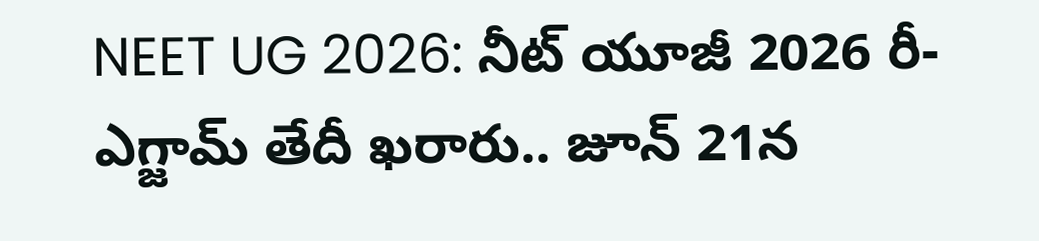NEET UG 2026: నీట్ యూజీ 2026 రీ-ఎగ్జామ్ తేదీ ఖరారు.. జూన్ 21న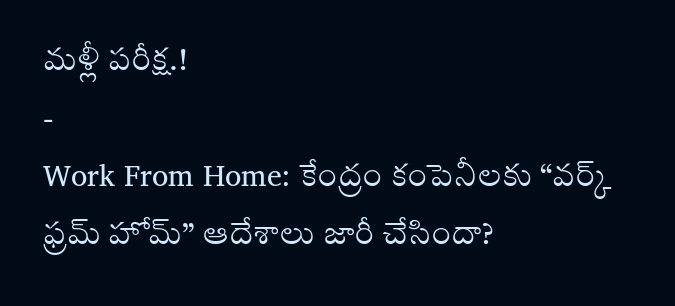మళ్లీ పరీక్ష.!
-
Work From Home: కేంద్రం కంపెనీలకు “వర్క్ ఫ్రమ్ హోమ్” ఆదేశాలు జారీ చేసిందా?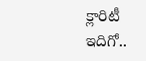క్లారిటీ ఇదిగో..